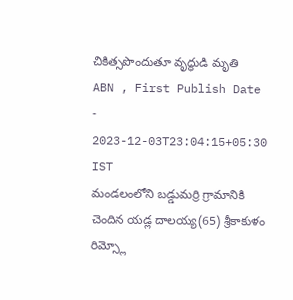చికిత్సపొందుతూ వృద్ధుడి మృతి
ABN , First Publish Date - 2023-12-03T23:04:15+05:30 IST
మండలంలోని బడ్డుమర్రి గ్రామానికి చెందిన యడ్ల దాలయ్య(65) శ్రీకాకుళం రిమ్స్లో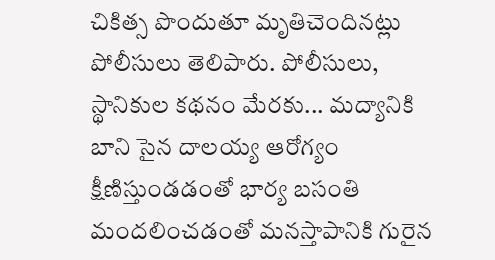చికిత్స పొందుతూ మృతిచెందినట్లు పోలీసులు తెలిపారు. పోలీసులు, స్థానికుల కథనం మేరకు... మద్యానికి బాని సైన దాలయ్య ఆరోగ్యం క్షీణిస్తుండడంతో భార్య బసంతి మందలించడంతో మనస్తాపానికి గురైన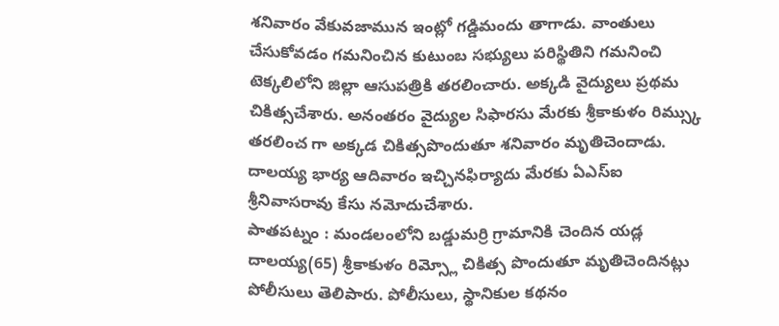శనివారం వేకువజామున ఇంట్లో గడ్డిమందు తాగాడు. వాంతులు చేసుకోవడం గమనించిన కుటుంబ సభ్యులు పరిస్థితిని గమనించి టెక్కలిలోని జిల్లా ఆసుపత్రికి తరలించారు. అక్కడి వైద్యులు ప్రథమ చికిత్సచేశారు. అనంతరం వైద్యుల సిఫారసు మేరకు శ్రీకాకుళం రిమ్స్కు తరలించ గా అక్కడ చికిత్సపొందుతూ శనివారం మృతిచెందాడు. దాలయ్య భార్య ఆదివారం ఇచ్చినఫిర్యాదు మేరకు ఏఎస్ఐ శ్రీనివాసరావు కేసు నమోదుచేశారు.
పాతపట్నం : మండలంలోని బడ్డుమర్రి గ్రామానికి చెందిన యడ్ల దాలయ్య(65) శ్రీకాకుళం రిమ్స్లో చికిత్స పొందుతూ మృతిచెందినట్లు పోలీసులు తెలిపారు. పోలీసులు, స్థానికుల కథనం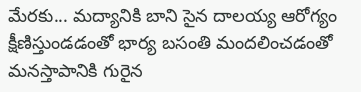మేరకు... మద్యానికి బాని సైన దాలయ్య ఆరోగ్యం క్షీణిస్తుండడంతో భార్య బసంతి మందలించడంతో మనస్తాపానికి గురైన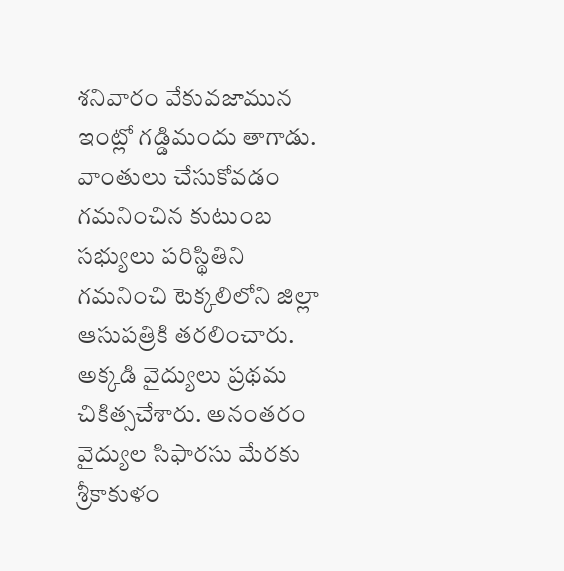శనివారం వేకువజామున ఇంట్లో గడ్డిమందు తాగాడు. వాంతులు చేసుకోవడం గమనించిన కుటుంబ సభ్యులు పరిస్థితిని గమనించి టెక్కలిలోని జిల్లా ఆసుపత్రికి తరలించారు. అక్కడి వైద్యులు ప్రథమ చికిత్సచేశారు. అనంతరం వైద్యుల సిఫారసు మేరకు శ్రీకాకుళం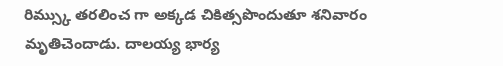రిమ్స్కు తరలించ గా అక్కడ చికిత్సపొందుతూ శనివారం మృతిచెందాడు. దాలయ్య భార్య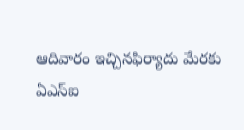ఆదివారం ఇచ్చినఫిర్యాదు మేరకు ఏఎస్ఐ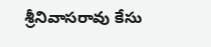శ్రీనివాసరావు కేసు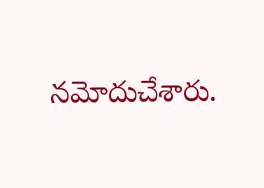నమోదుచేశారు.